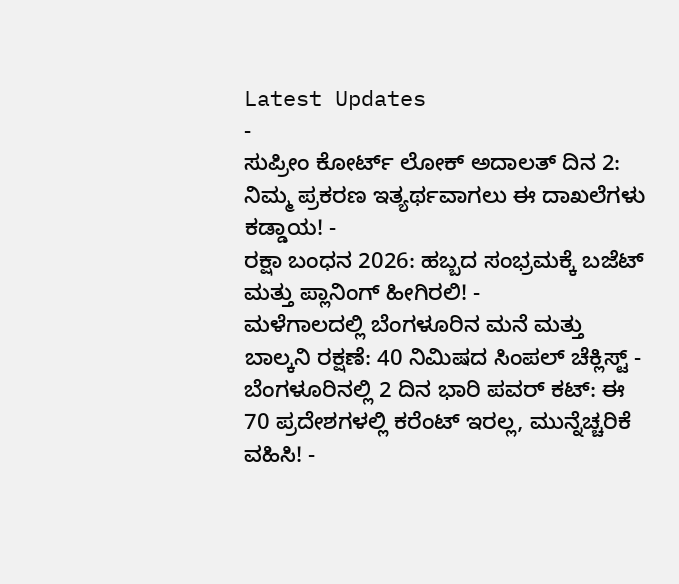Latest Updates
-
ಸುಪ್ರೀಂ ಕೋರ್ಟ್ ಲೋಕ್ ಅದಾಲತ್ ದಿನ 2: ನಿಮ್ಮ ಪ್ರಕರಣ ಇತ್ಯರ್ಥವಾಗಲು ಈ ದಾಖಲೆಗಳು ಕಡ್ಡಾಯ! -
ರಕ್ಷಾ ಬಂಧನ 2026: ಹಬ್ಬದ ಸಂಭ್ರಮಕ್ಕೆ ಬಜೆಟ್ ಮತ್ತು ಪ್ಲಾನಿಂಗ್ ಹೀಗಿರಲಿ! -
ಮಳೆಗಾಲದಲ್ಲಿ ಬೆಂಗಳೂರಿನ ಮನೆ ಮತ್ತು ಬಾಲ್ಕನಿ ರಕ್ಷಣೆ: 40 ನಿಮಿಷದ ಸಿಂಪಲ್ ಚೆಕ್ಲಿಸ್ಟ್ -
ಬೆಂಗಳೂರಿನಲ್ಲಿ 2 ದಿನ ಭಾರಿ ಪವರ್ ಕಟ್: ಈ 70 ಪ್ರದೇಶಗಳಲ್ಲಿ ಕರೆಂಟ್ ಇರಲ್ಲ, ಮುನ್ನೆಚ್ಚರಿಕೆ ವಹಿಸಿ! -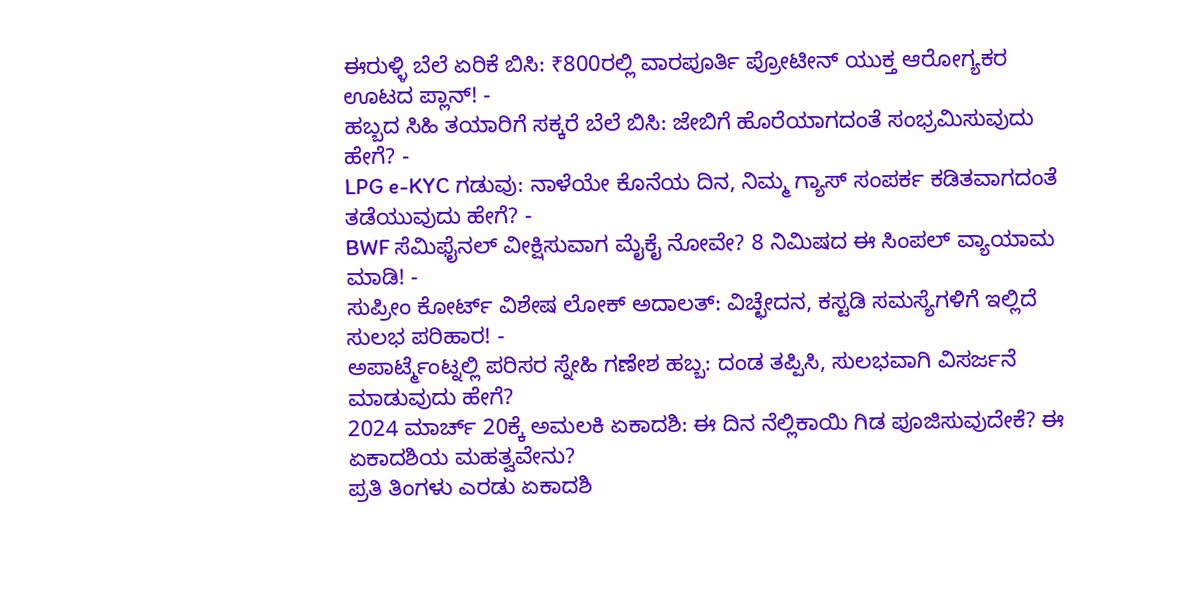ಈರುಳ್ಳಿ ಬೆಲೆ ಏರಿಕೆ ಬಿಸಿ: ₹800ರಲ್ಲಿ ವಾರಪೂರ್ತಿ ಪ್ರೋಟೀನ್ ಯುಕ್ತ ಆರೋಗ್ಯಕರ ಊಟದ ಪ್ಲಾನ್! -
ಹಬ್ಬದ ಸಿಹಿ ತಯಾರಿಗೆ ಸಕ್ಕರೆ ಬೆಲೆ ಬಿಸಿ: ಜೇಬಿಗೆ ಹೊರೆಯಾಗದಂತೆ ಸಂಭ್ರಮಿಸುವುದು ಹೇಗೆ? -
LPG e-KYC ಗಡುವು: ನಾಳೆಯೇ ಕೊನೆಯ ದಿನ, ನಿಮ್ಮ ಗ್ಯಾಸ್ ಸಂಪರ್ಕ ಕಡಿತವಾಗದಂತೆ ತಡೆಯುವುದು ಹೇಗೆ? -
BWF ಸೆಮಿಫೈನಲ್ ವೀಕ್ಷಿಸುವಾಗ ಮೈಕೈ ನೋವೇ? 8 ನಿಮಿಷದ ಈ ಸಿಂಪಲ್ ವ್ಯಾಯಾಮ ಮಾಡಿ! -
ಸುಪ್ರೀಂ ಕೋರ್ಟ್ ವಿಶೇಷ ಲೋಕ್ ಅದಾಲತ್: ವಿಚ್ಛೇದನ, ಕಸ್ಟಡಿ ಸಮಸ್ಯೆಗಳಿಗೆ ಇಲ್ಲಿದೆ ಸುಲಭ ಪರಿಹಾರ! -
ಅಪಾರ್ಟ್ಮೆಂಟ್ನಲ್ಲಿ ಪರಿಸರ ಸ್ನೇಹಿ ಗಣೇಶ ಹಬ್ಬ: ದಂಡ ತಪ್ಪಿಸಿ, ಸುಲಭವಾಗಿ ವಿಸರ್ಜನೆ ಮಾಡುವುದು ಹೇಗೆ?
2024 ಮಾರ್ಚ್ 20ಕ್ಕೆ ಅಮಲಕಿ ಏಕಾದಶಿ: ಈ ದಿನ ನೆಲ್ಲಿಕಾಯಿ ಗಿಡ ಪೂಜಿಸುವುದೇಕೆ? ಈ ಏಕಾದಶಿಯ ಮಹತ್ವವೇನು?
ಪ್ರತಿ ತಿಂಗಳು ಎರಡು ಏಕಾದಶಿ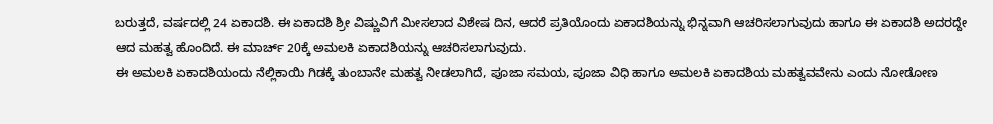ಬರುತ್ತದೆ, ವರ್ಷದಲ್ಲಿ 24 ಏಕಾದಶಿ. ಈ ಏಕಾದಶಿ ಶ್ರೀ ವಿಷ್ಣುವಿಗೆ ಮೀಸಲಾದ ವಿಶೇಷ ದಿನ, ಆದರೆ ಪ್ರತಿಯೊಂದು ಏಕಾದಶಿಯನ್ನು ಭಿನ್ನವಾಗಿ ಆಚರಿಸಲಾಗುವುದು ಹಾಗೂ ಈ ಏಕಾದಶಿ ಅದರದ್ದೇ ಆದ ಮಹತ್ವ ಹೊಂದಿದೆ. ಈ ಮಾರ್ಚ್ 20ಕ್ಕೆ ಅಮಲಕಿ ಏಕಾದಶಿಯನ್ನು ಆಚರಿಸಲಾಗುವುದು.
ಈ ಅಮಲಕಿ ಏಕಾದಶಿಯಂದು ನೆಲ್ಲಿಕಾಯಿ ಗಿಡಕ್ಕೆ ತುಂಬಾನೇ ಮಹತ್ವ ನೀಡಲಾಗಿದೆ, ಪೂಜಾ ಸಮಯ, ಪೂಜಾ ವಿಧಿ ಹಾಗೂ ಅಮಲಕಿ ಏಕಾದಶಿಯ ಮಹತ್ವವವೇನು ಎಂದು ನೋಡೋಣ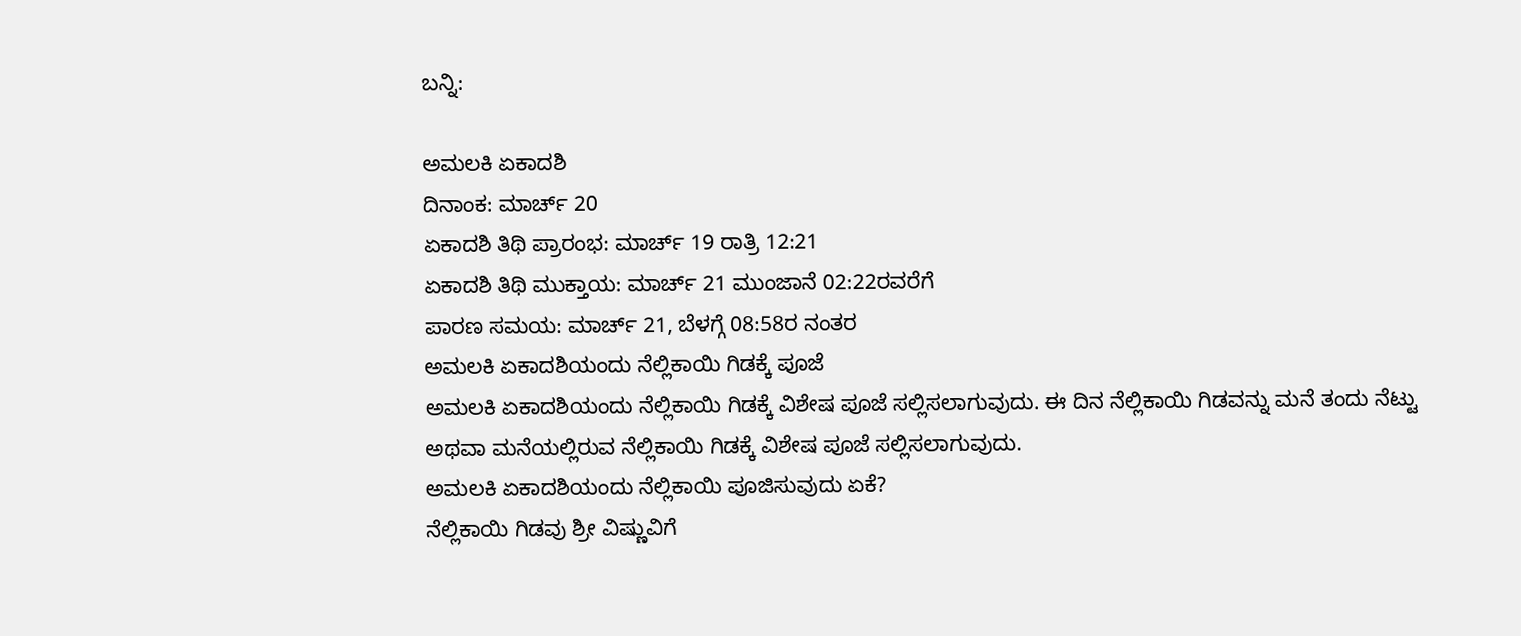ಬನ್ನಿ:

ಅಮಲಕಿ ಏಕಾದಶಿ
ದಿನಾಂಕ: ಮಾರ್ಚ್ 20
ಏಕಾದಶಿ ತಿಥಿ ಪ್ರಾರಂಭ: ಮಾರ್ಚ್ 19 ರಾತ್ರಿ 12:21
ಏಕಾದಶಿ ತಿಥಿ ಮುಕ್ತಾಯ: ಮಾರ್ಚ್ 21 ಮುಂಜಾನೆ 02:22ರವರೆಗೆ
ಪಾರಣ ಸಮಯ: ಮಾರ್ಚ್ 21, ಬೆಳಗ್ಗೆ 08:58ರ ನಂತರ
ಅಮಲಕಿ ಏಕಾದಶಿಯಂದು ನೆಲ್ಲಿಕಾಯಿ ಗಿಡಕ್ಕೆ ಪೂಜೆ
ಅಮಲಕಿ ಏಕಾದಶಿಯಂದು ನೆಲ್ಲಿಕಾಯಿ ಗಿಡಕ್ಕೆ ವಿಶೇಷ ಪೂಜೆ ಸಲ್ಲಿಸಲಾಗುವುದು. ಈ ದಿನ ನೆಲ್ಲಿಕಾಯಿ ಗಿಡವನ್ನು ಮನೆ ತಂದು ನೆಟ್ಟು ಅಥವಾ ಮನೆಯಲ್ಲಿರುವ ನೆಲ್ಲಿಕಾಯಿ ಗಿಡಕ್ಕೆ ವಿಶೇಷ ಪೂಜೆ ಸಲ್ಲಿಸಲಾಗುವುದು.
ಅಮಲಕಿ ಏಕಾದಶಿಯಂದು ನೆಲ್ಲಿಕಾಯಿ ಪೂಜಿಸುವುದು ಏಕೆ?
ನೆಲ್ಲಿಕಾಯಿ ಗಿಡವು ಶ್ರೀ ವಿಷ್ಣುವಿಗೆ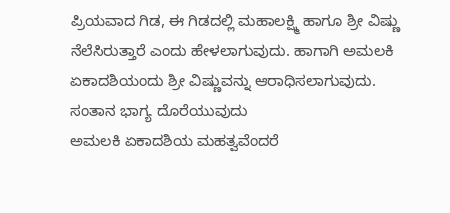ಪ್ರಿಯವಾದ ಗಿಡ, ಈ ಗಿಡದಲ್ಲಿ ಮಹಾಲಕ್ಷ್ಮಿ ಹಾಗೂ ಶ್ರೀ ವಿಷ್ಣು ನೆಲೆಸಿರುತ್ತಾರೆ ಎಂದು ಹೇಳಲಾಗುವುದು. ಹಾಗಾಗಿ ಅಮಲಕಿ ಏಕಾದಶಿಯಂದು ಶ್ರೀ ವಿಷ್ಣುವನ್ನು ಆರಾಧಿಸಲಾಗುವುದು.
ಸಂತಾನ ಭಾಗ್ಯ ದೊರೆಯುವುದು
ಅಮಲಕಿ ಏಕಾದಶಿಯ ಮಹತ್ವವೆಂದರೆ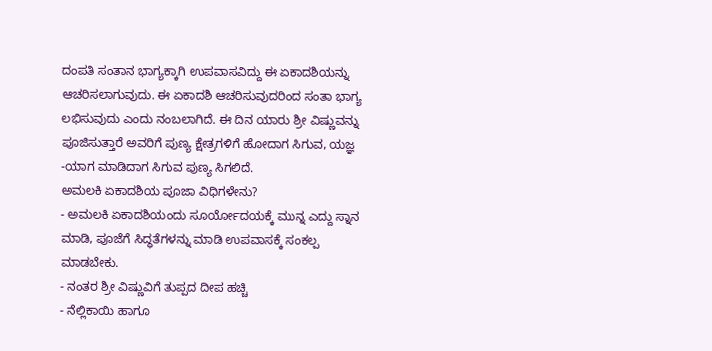ದಂಪತಿ ಸಂತಾನ ಭಾಗ್ಯಕ್ಕಾಗಿ ಉಪವಾಸವಿದ್ದು ಈ ಏಕಾದಶಿಯನ್ನು ಆಚರಿಸಲಾಗುವುದು. ಈ ಏಕಾದಶಿ ಆಚರಿಸುವುದರಿಂದ ಸಂತಾ ಭಾಗ್ಯ ಲಭಿಸುವುದು ಎಂದು ನಂಬಲಾಗಿದೆ. ಈ ದಿನ ಯಾರು ಶ್ರೀ ವಿಷ್ಣುವನ್ನು ಪೂಜಿಸುತ್ತಾರೆ ಅವರಿಗೆ ಪುಣ್ಯ ಕ್ಷೇತ್ರಗಳಿಗೆ ಹೋದಾಗ ಸಿಗುವ, ಯಜ್ಞ -ಯಾಗ ಮಾಡಿದಾಗ ಸಿಗುವ ಪುಣ್ಯ ಸಿಗಲಿದೆ.
ಅಮಲಕಿ ಏಕಾದಶಿಯ ಪೂಜಾ ವಿಧಿಗಳೇನು?
- ಅಮಲಕಿ ಏಕಾದಶಿಯಂದು ಸೂರ್ಯೋದಯಕ್ಕೆ ಮುನ್ನ ಎದ್ದು ಸ್ನಾನ ಮಾಡಿ, ಪೂಜೆಗೆ ಸಿದ್ಧತೆಗಳನ್ನು ಮಾಡಿ ಉಪವಾಸಕ್ಕೆ ಸಂಕಲ್ಪ ಮಾಡಬೇಕು.
- ನಂತರ ಶ್ರೀ ವಿಷ್ಣುವಿಗೆ ತುಪ್ಪದ ದೀಪ ಹಚ್ಚಿ
- ನೆಲ್ಲಿಕಾಯಿ ಹಾಗೂ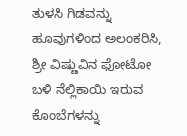ತುಳಸಿ ಗಿಡವನ್ನು ಹೂವುಗಳಿಂದ ಅಲಂಕರಿಸಿ, ಶ್ರೀ ವಿಷ್ಣುವಿನ ಫೋಟೋ ಬಳಿ ನೆಲ್ಲಿಕಾಯಿ ಇರುವ ಕೊಂಬೆಗಳನ್ನು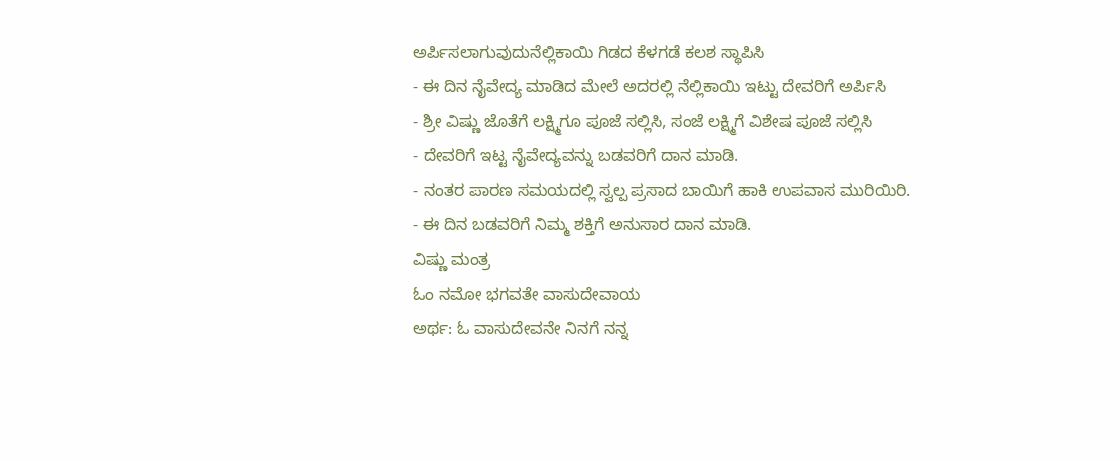ಅರ್ಪಿಸಲಾಗುವುದುನೆಲ್ಲಿಕಾಯಿ ಗಿಡದ ಕೆಳಗಡೆ ಕಲಶ ಸ್ಥಾಪಿಸಿ
- ಈ ದಿನ ನೈವೇದ್ಯ ಮಾಡಿದ ಮೇಲೆ ಅದರಲ್ಲಿ ನೆಲ್ಲಿಕಾಯಿ ಇಟ್ಟು ದೇವರಿಗೆ ಅರ್ಪಿಸಿ
- ಶ್ರೀ ವಿಷ್ಣು ಜೊತೆಗೆ ಲಕ್ಷ್ಮಿಗೂ ಪೂಜೆ ಸಲ್ಲಿಸಿ, ಸಂಜೆ ಲಕ್ಷ್ಮಿಗೆ ವಿಶೇಷ ಪೂಜೆ ಸಲ್ಲಿಸಿ
- ದೇವರಿಗೆ ಇಟ್ಟ ನೈವೇದ್ಯವನ್ನು ಬಡವರಿಗೆ ದಾನ ಮಾಡಿ.
- ನಂತರ ಪಾರಣ ಸಮಯದಲ್ಲಿ ಸ್ವಲ್ಪ ಪ್ರಸಾದ ಬಾಯಿಗೆ ಹಾಕಿ ಉಪವಾಸ ಮುರಿಯಿರಿ.
- ಈ ದಿನ ಬಡವರಿಗೆ ನಿಮ್ಮ ಶಕ್ತಿಗೆ ಅನುಸಾರ ದಾನ ಮಾಡಿ.
ವಿಷ್ಣು ಮಂತ್ರ
ಓಂ ನಮೋ ಭಗವತೇ ವಾಸುದೇವಾಯ
ಅರ್ಥ: ಓ ವಾಸುದೇವನೇ ನಿನಗೆ ನನ್ನ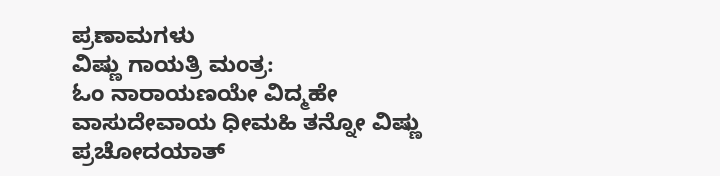ಪ್ರಣಾಮಗಳು
ವಿಷ್ಣು ಗಾಯತ್ರಿ ಮಂತ್ರ:
ಓಂ ನಾರಾಯಣಯೇ ವಿದ್ಮಹೇ ವಾಸುದೇವಾಯ ಧೀಮಹಿ ತನ್ನೋ ವಿಷ್ಣು ಪ್ರಚೋದಯಾತ್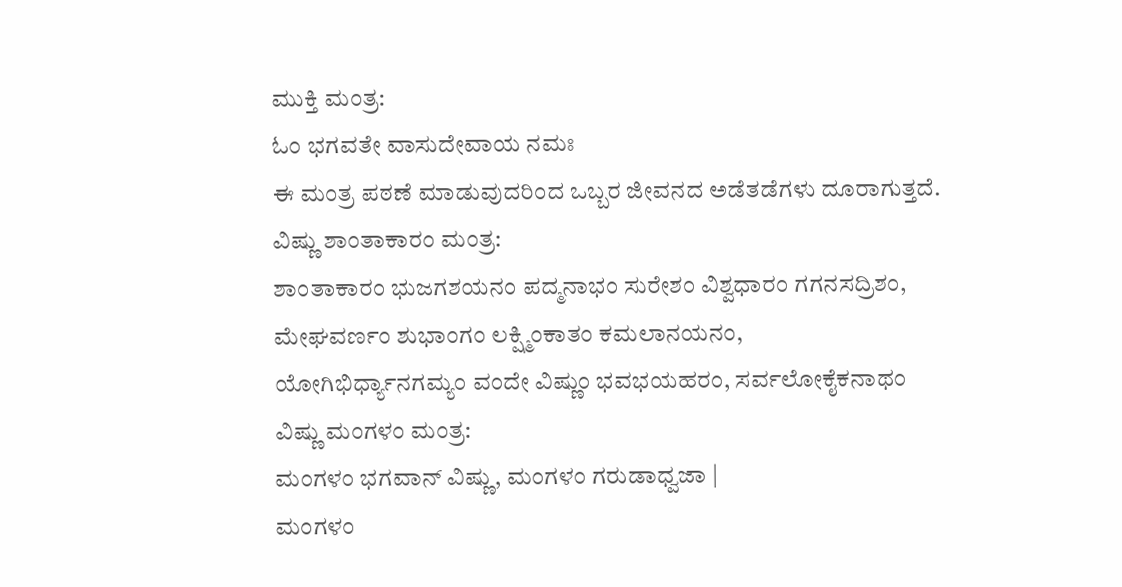ಮುಕ್ತಿ ಮಂತ್ರ:
ಓಂ ಭಗವತೇ ವಾಸುದೇವಾಯ ನಮಃ
ಈ ಮಂತ್ರ ಪಠಣೆ ಮಾಡುವುದರಿಂದ ಒಬ್ಬರ ಜೀವನದ ಅಡೆತಡೆಗಳು ದೂರಾಗುತ್ತದೆ.
ವಿಷ್ಣು ಶಾಂತಾಕಾರಂ ಮಂತ್ರ:
ಶಾಂತಾಕಾರಂ ಭುಜಗಶಯನಂ ಪದ್ಮನಾಭಂ ಸುರೇಶಂ ವಿಶ್ವಧಾರಂ ಗಗನಸದ್ರಿಶಂ,
ಮೇಘವರ್ಣಂ ಶುಭಾಂಗಂ ಲಕ್ಷ್ಮಿಂಕಾತಂ ಕಮಲಾನಯನಂ,
ಯೋಗಿಭಿರ್ಧ್ಯಾನಗಮ್ಯಂ ವಂದೇ ವಿಷ್ಣುಂ ಭವಭಯಹರಂ, ಸರ್ವಲೋಕೈಕನಾಥಂ
ವಿಷ್ಣು ಮಂಗಳಂ ಮಂತ್ರ:
ಮಂಗಳಂ ಭಗವಾನ್ ವಿಷ್ಣು, ಮಂಗಳಂ ಗರುಡಾಧ್ವಜಾ |
ಮಂಗಳಂ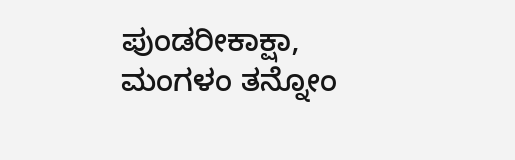ಪುಂಡರೀಕಾಕ್ಷಾ, ಮಂಗಳಂ ತನ್ನೋಂ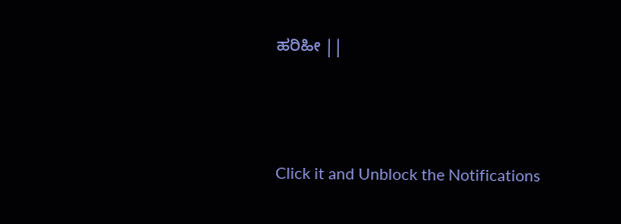ಹರಿಹೀ ||



Click it and Unblock the Notifications